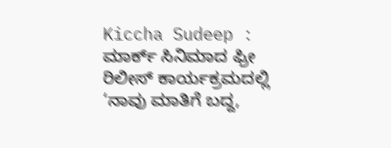Kiccha Sudeep : ಮಾರ್ಕ್ ಸಿನಿಮಾದ ಫ್ರೀ ರಿಲೀಸ್ ಕಾರ್ಯಕ್ರಮದಲ್ಲಿ ‘ನಾವು ಮಾತಿಗೆ ಬದ್ದ,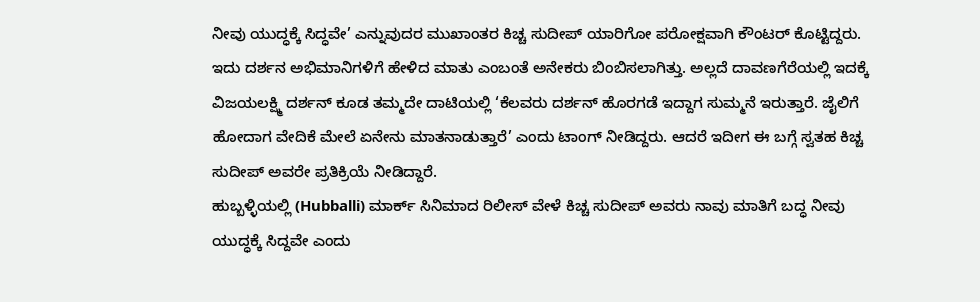ನೀವು ಯುದ್ಧಕ್ಕೆ ಸಿದ್ಧವೇ’ ಎನ್ನುವುದರ ಮುಖಾಂತರ ಕಿಚ್ಚ ಸುದೀಪ್ ಯಾರಿಗೋ ಪರೋಕ್ಷವಾಗಿ ಕೌಂಟರ್ ಕೊಟ್ಟಿದ್ದರು. ಇದು ದರ್ಶನ ಅಭಿಮಾನಿಗಳಿಗೆ ಹೇಳಿದ ಮಾತು ಎಂಬಂತೆ ಅನೇಕರು ಬಿಂಬಿಸಲಾಗಿತ್ತು. ಅಲ್ಲದೆ ದಾವಣಗೆರೆಯಲ್ಲಿ ಇದಕ್ಕೆ ವಿಜಯಲಕ್ಷ್ಮಿ ದರ್ಶನ್ ಕೂಡ ತಮ್ಮದೇ ದಾಟಿಯಲ್ಲಿ ‘ಕೆಲವರು ದರ್ಶನ್ ಹೊರಗಡೆ ಇದ್ದಾಗ ಸುಮ್ಮನೆ ಇರುತ್ತಾರೆ. ಜೈಲಿಗೆ ಹೋದಾಗ ವೇದಿಕೆ ಮೇಲೆ ಏನೇನು ಮಾತನಾಡುತ್ತಾರೆ’ ಎಂದು ಟಾಂಗ್ ನೀಡಿದ್ದರು. ಆದರೆ ಇದೀಗ ಈ ಬಗ್ಗೆ ಸ್ವತಹ ಕಿಚ್ಚ ಸುದೀಪ್ ಅವರೇ ಪ್ರತಿಕ್ರಿಯೆ ನೀಡಿದ್ದಾರೆ.
ಹುಬ್ಬಳ್ಳಿಯಲ್ಲಿ (Hubballi) ಮಾರ್ಕ್ ಸಿನಿಮಾದ ರಿಲೀಸ್ ವೇಳೆ ಕಿಚ್ಚ ಸುದೀಪ್ ಅವರು ನಾವು ಮಾತಿಗೆ ಬದ್ಧ ನೀವು ಯುದ್ಧಕ್ಕೆ ಸಿದ್ದವೇ ಎಂದು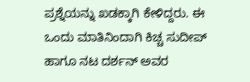ಪ್ರಶ್ನೆಯನ್ನು ಖಡಕ್ಕಾಗಿ ಕೇಳಿದ್ದರು. ಈ ಒಂದು ಮಾತಿನಿಂದಾಗಿ ಕಿಚ್ಚ ಸುದೀಪ್ ಹಾಗೂ ನಟ ದರ್ಶನ್ ಅವರ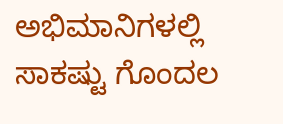ಅಭಿಮಾನಿಗಳಲ್ಲಿ ಸಾಕಷ್ಟು ಗೊಂದಲ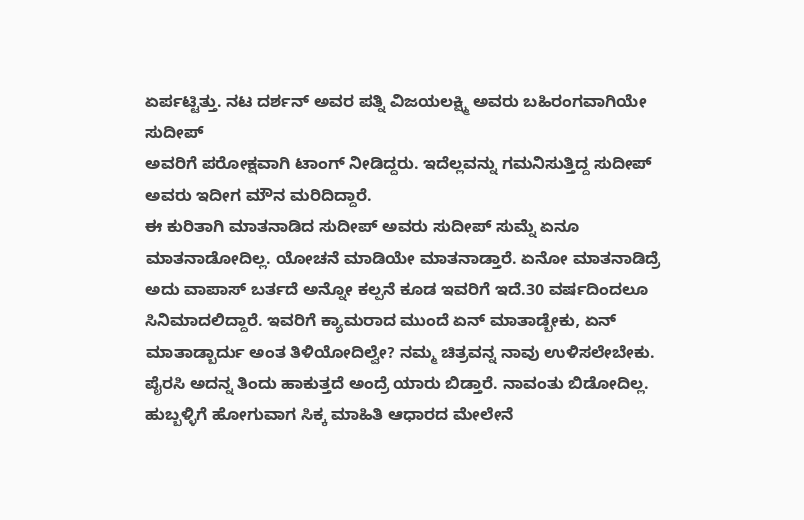ಏರ್ಪಟ್ಟಿತ್ತು. ನಟ ದರ್ಶನ್ ಅವರ ಪತ್ನಿ ವಿಜಯಲಕ್ಷ್ಮಿ ಅವರು ಬಹಿರಂಗವಾಗಿಯೇ ಸುದೀಪ್
ಅವರಿಗೆ ಪರೋಕ್ಷವಾಗಿ ಟಾಂಗ್ ನೀಡಿದ್ದರು. ಇದೆಲ್ಲವನ್ನು ಗಮನಿಸುತ್ತಿದ್ದ ಸುದೀಪ್ ಅವರು ಇದೀಗ ಮೌನ ಮರಿದಿದ್ದಾರೆ.
ಈ ಕುರಿತಾಗಿ ಮಾತನಾಡಿದ ಸುದೀಪ್ ಅವರು ಸುದೀಪ್ ಸುಮ್ನೆ ಏನೂ ಮಾತನಾಡೋದಿಲ್ಲ. ಯೋಚನೆ ಮಾಡಿಯೇ ಮಾತನಾಡ್ತಾರೆ. ಏನೋ ಮಾತನಾಡಿದ್ರೆ ಅದು ವಾಪಾಸ್ ಬರ್ತದೆ ಅನ್ನೋ ಕಲ್ಪನೆ ಕೂಡ ಇವರಿಗೆ ಇದೆ.30 ವರ್ಷದಿಂದಲೂ ಸಿನಿಮಾದಲಿದ್ದಾರೆ. ಇವರಿಗೆ ಕ್ಯಾಮರಾದ ಮುಂದೆ ಏನ್ ಮಾತಾಡ್ಬೇಕು, ಏನ್ ಮಾತಾಡ್ಬಾರ್ದು ಅಂತ ತಿಳಿಯೋದಿಲ್ವೇ? ನಮ್ಮ ಚಿತ್ರವನ್ನ ನಾವು ಉಳಿಸಲೇಬೇಕು. ಪೈರಸಿ ಅದನ್ನ ತಿಂದು ಹಾಕುತ್ತದೆ ಅಂದ್ರೆ ಯಾರು ಬಿಡ್ತಾರೆ. ನಾವಂತು ಬಿಡೋದಿಲ್ಲ. ಹುಬ್ಬಳ್ಳಿಗೆ ಹೋಗುವಾಗ ಸಿಕ್ಕ ಮಾಹಿತಿ ಆಧಾರದ ಮೇಲೇನೆ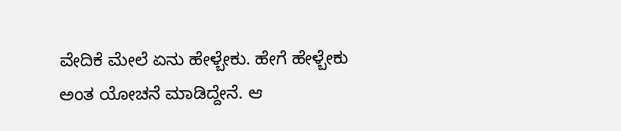ವೇದಿಕೆ ಮೇಲೆ ಏನು ಹೇಳ್ಬೇಕು. ಹೇಗೆ ಹೇಳ್ಬೇಕು ಅಂತ ಯೋಚನೆ ಮಾಡಿದ್ದೇನೆ. ಆ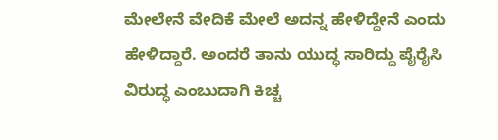ಮೇಲೇನೆ ವೇದಿಕೆ ಮೇಲೆ ಅದನ್ನ ಹೇಳಿದ್ದೇನೆ ಎಂದು ಹೇಳಿದ್ದಾರೆ. ಅಂದರೆ ತಾನು ಯುದ್ಧ ಸಾರಿದ್ದು ಪೈರೈಸಿ ವಿರುದ್ಧ ಎಂಬುದಾಗಿ ಕಿಚ್ಚ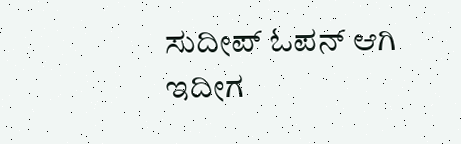ಸುದೀಪ್ ಓಪನ್ ಆಗಿ ಇದೀಗ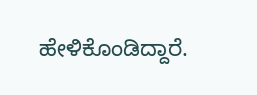ಹೇಳಿಕೊಂಡಿದ್ದಾರೆ.